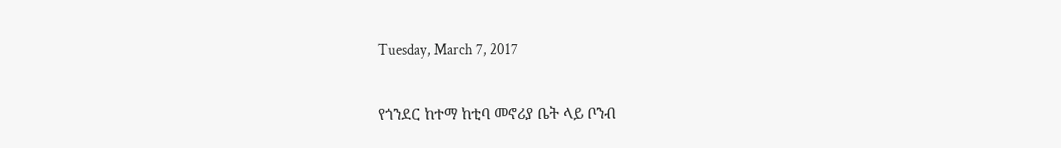Tuesday, March 7, 2017

የጎንደር ከተማ ከቲባ መኖሪያ ቤት ላይ ቦንብ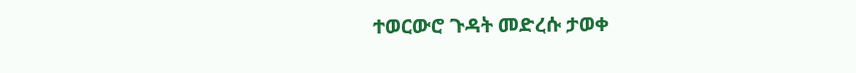ተወርውሮ ጉዳት መድረሱ ታወቀ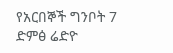የአርበኞች ግንቦት 7 ድምፅ ሬድዮ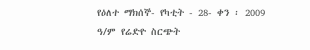የዕለተ ማክሰኞ- የካቲት - 28- ቀን ፡ 2009 ዓ/ም የሬድዮ ስርጭት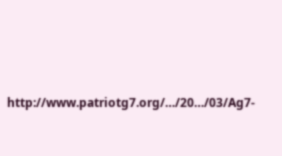http://www.patriotg7.org/…/20…/03/Ag7-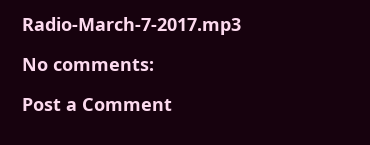Radio-March-7-2017.mp3

No comments:

Post a Comment